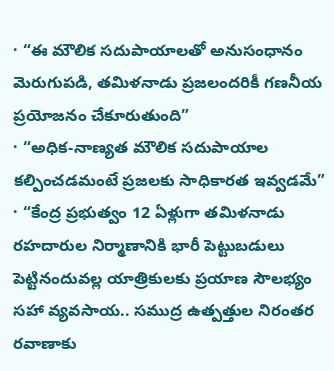· “ఈ మౌలిక సదుపాయాలతో అనుసంధానం మెరుగుపడి, తమిళనాడు ప్రజలందరికీ గణనీయ ప్రయోజనం చేకూరుతుంది”
· “అధిక-నాణ్యత మౌలిక సదుపాయాల కల్పించడమంటే ప్రజలకు సాధికారత ఇవ్వడమే”
· “కేంద్ర ప్రభుత్వం 12 ఏళ్లుగా తమిళనాడు రహదారుల నిర్మాణానికి భారీ పెట్టుబడులు పెట్టినందువల్ల యాత్రికులకు ప్రయాణ సౌలభ్యం సహా వ్యవసాయ.. సముద్ర ఉత్పత్తుల నిరంతర రవాణాకు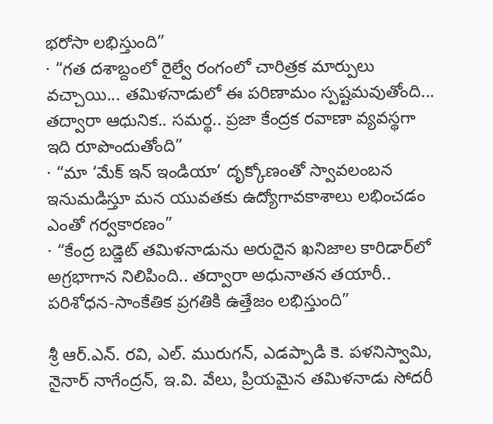భరోసా లభిస్తుంది”
· “గత దశాబ్దంలో రైల్వే రంగంలో చారిత్రక మార్పులు వచ్చాయి... తమిళనాడులో ఈ పరిణామం స్పష్టమవుతోంది... తద్వారా ఆధునిక.. సమర్థ.. ప్రజా కేంద్రక రవాణా వ్యవస్థగా ఇది రూపొందుతోంది”
· “మా ‘మేక్ ఇన్ ఇండియా’ దృక్కోణంతో స్వావలంబన ఇనుమడిస్తూ మన యువతకు ఉద్యోగావకాశాలు లభించడం ఎంతో గర్వకారణం”
· “కేంద్ర బడ్జెట్ తమిళనాడును అరుదైన ఖనిజాల కారిడార్‌లో అగ్రభాగాన నిలిపింది.. తద్వారా అధునాతన తయారీ.. పరిశోధన-సాంకేతిక ప్రగతికి ఉత్తేజం లభిస్తుంది”

శ్రీ ఆర్.ఎన్. రవి, ఎల్. మురుగన్, ఎడప్పాడి కె. పళనిస్వామి, నైనార్ నాగేంద్రన్, ఇ.వి. వేలు, ప్రియమైన తమిళనాడు సోదరీ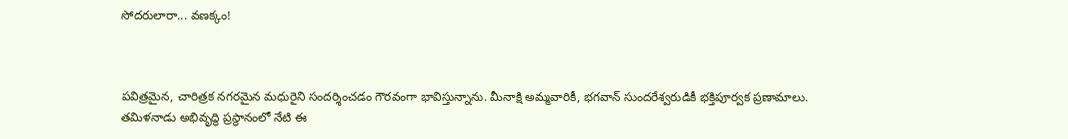సోదరులారా... వణక్కం!



పవిత్రమైన, చారిత్రక నగరమైన మధురైని సందర్శించడం గౌరవంగా భావిస్తున్నాను. మీనాక్షి అమ్మవారికీ, భగవాన్ సుందరేశ్వరుడికీ భక్తిపూర్వక ప్రణామాలు. తమిళనాడు అభివృద్ధి ప్రస్థానంలో నేటి ఈ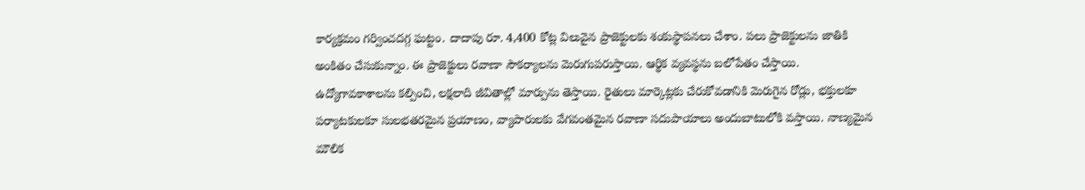కార్యక్రమం గర్వించదగ్గ ఘట్టం. దాదాపు రూ. 4,400 కోట్ల విలువైన ప్రాజెక్టులకు శంకుస్థాపనలు చేశాం. పలు ప్రాజెక్టులను జాతికి అంకితం చేసుకున్నాం. ఈ ప్రాజెక్టులు రవాణా సౌకర్యాలను మెరుగుపరుస్తాయి. ఆర్థిక వ్యవస్థను బలోపేతం చేస్తాయి. ఉద్యోగావకాశాలను కల్పించి, లక్షలాది జీవితాల్లో మార్పును తెస్తాయి. రైతులు మార్కెట్లకు చేరుకోవడానికి మెరుగైన రోడ్లు, భక్తులకూ పర్యాటకులకూ సులభతరమైన ప్రయాణం, వ్యాపారులకు వేగవంతమైన రవాణా సదుపాయాలు అందుబాటులోకి వస్తాయి. నాణ్యమైన మౌలిక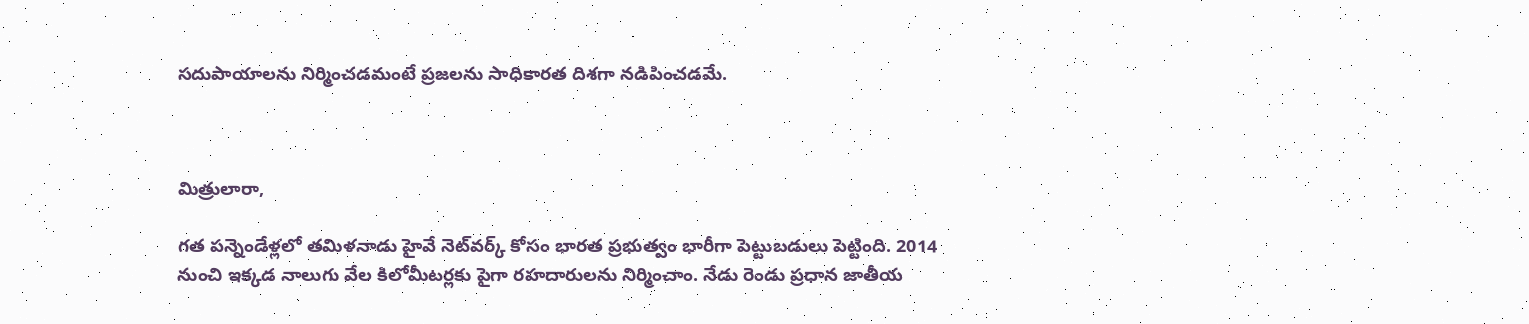సదుపాయాలను నిర్మించడమంటే ప్రజలను సాధికారత దిశగా నడిపించడమే.



మిత్రులారా,

గత పన్నెండేళ్లలో తమిళనాడు హైవే నెట్‌వర్క్ కోసం భారత ప్రభుత్వం భారీగా పెట్టుబడులు పెట్టింది. 2014 నుంచి ఇక్కడ నాలుగు వేల కిలోమీటర్లకు పైగా రహదారులను నిర్మించాం. నేడు రెండు ప్రధాన జాతీయ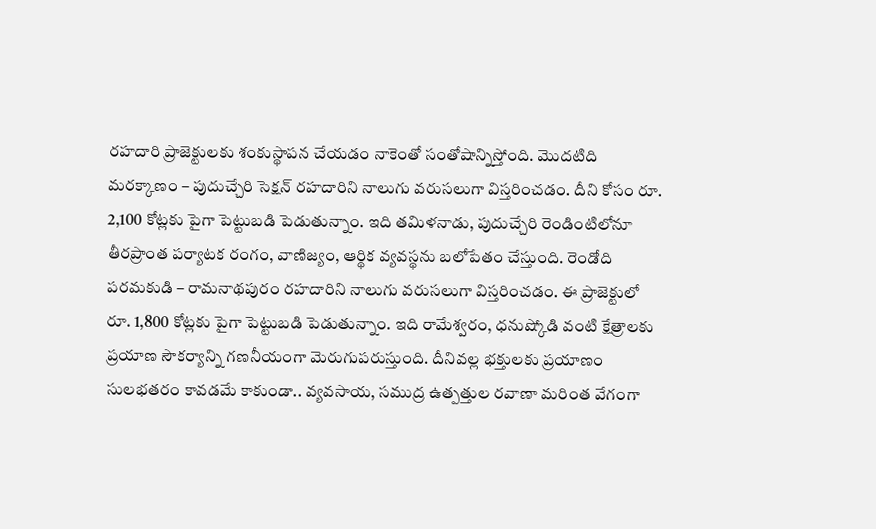రహదారి ప్రాజెక్టులకు శంకుస్థాపన చేయడం నాకెంతో సంతోషాన్నిస్తోంది. మొదటిది మరక్కాణం – పుదుచ్చేరి సెక్షన్ రహదారిని నాలుగు వరుసలుగా విస్తరించడం. దీని కోసం రూ. 2,100 కోట్లకు పైగా పెట్టుబడి పెడుతున్నాం. ఇది తమిళనాడు, పుదుచ్చేరి రెండింటిలోనూ తీరప్రాంత పర్యాటక రంగం, వాణిజ్యం, ఆర్థిక వ్యవస్థను బలోపేతం చేస్తుంది. రెండోది పరమకుడి – రామనాథపురం రహదారిని నాలుగు వరుసలుగా విస్తరించడం. ఈ ప్రాజెక్టులో రూ. 1,800 కోట్లకు పైగా పెట్టుబడి పెడుతున్నాం. ఇది రామేశ్వరం, ధనుష్కోడి వంటి క్షేత్రాలకు ప్రయాణ సౌకర్యాన్ని గణనీయంగా మెరుగుపరుస్తుంది. దీనివల్ల భక్తులకు ప్రయాణం సులభతరం కావడమే కాకుండా.. వ్యవసాయ, సముద్ర ఉత్పత్తుల రవాణా మరింత వేగంగా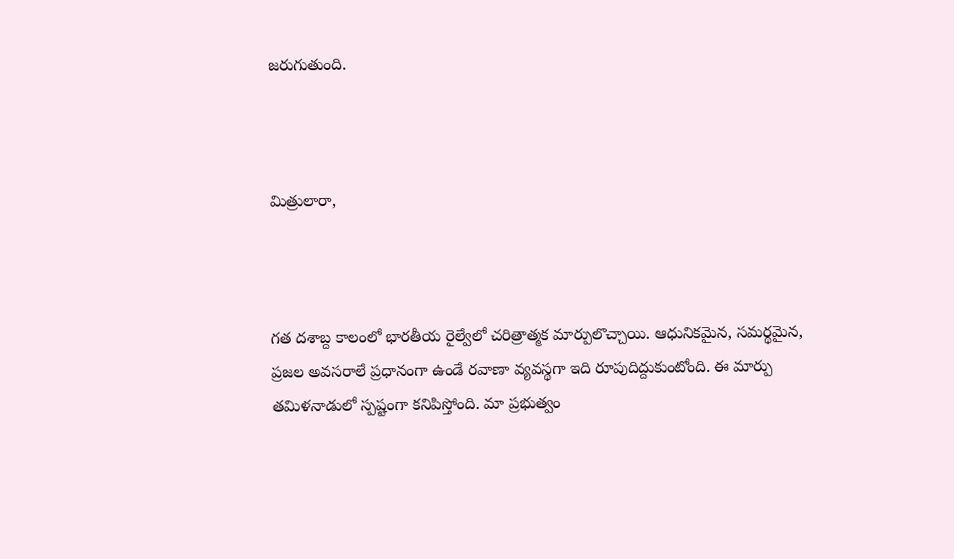జరుగుతుంది.



మిత్రులారా,



గత దశాబ్ద కాలంలో భారతీయ రైల్వేలో చరిత్రాత్మక మార్పులొచ్చాయి. ఆధునికమైన, సమర్థమైన, ప్రజల అవసరాలే ప్రధానంగా ఉండే రవాణా వ్యవస్థగా ఇది రూపుదిద్దుకుంటోంది. ఈ మార్పు తమిళనాడులో స్పష్టంగా కనిపిస్తోంది. మా ప్రభుత్వం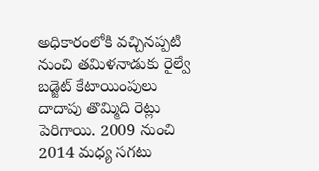అధికారంలోకి వచ్చినప్పటి నుంచి తమిళనాడుకు రైల్వే బడ్జెట్ కేటాయింపులు దాదాపు తొమ్మిది రెట్లు పెరిగాయి. 2009 నుంచి 2014 మధ్య సగటు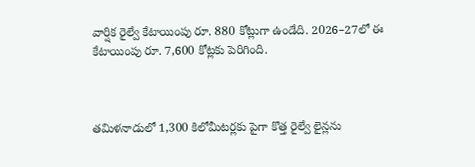వార్షిక రైల్వే కేటాయింపు రూ. 880 కోట్లుగా ఉండేది. 2026–27లో ఈ కేటాయింపు రూ. 7,600 కోట్లకు పెరిగింది.



తమిళనాడులో 1,300 కిలోమీటర్లకు పైగా కొత్త రైల్వే లైన్లను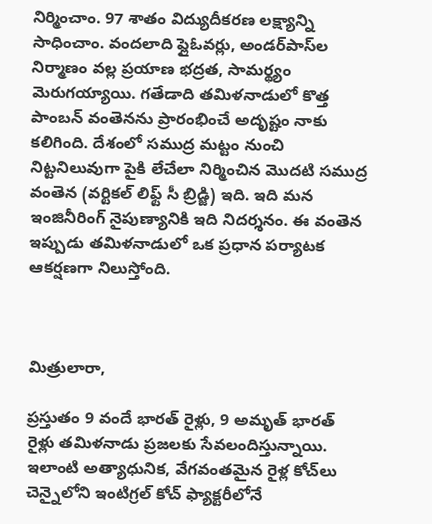నిర్మించాం. 97 శాతం విద్యుదీకరణ లక్ష్యాన్ని సాధించాం. వందలాది ఫ్లైఓవర్లు, అండర్‌పాస్‌ల నిర్మాణం వల్ల ప్రయాణ భద్రత, సామర్థ్యం మెరుగయ్యాయి. గతేడాది తమిళనాడులో కొత్త పాంబన్ వంతెనను ప్రారంభించే అదృష్టం నాకు కలిగింది. దేశంలో సముద్ర మట్టం నుంచి నిట్టనిలువుగా పైకి లేచేలా నిర్మించిన మొదటి సముద్ర వంతెన (వర్టికల్ లిఫ్ట్ సీ బ్రిడ్జి) ఇది. ఇది మన ఇంజినీరింగ్ నైపుణ్యానికి ఇది నిదర్శనం. ఈ వంతెన ఇప్పుడు తమిళనాడులో ఒక ప్రధాన పర్యాటక ఆకర్షణగా నిలుస్తోంది.



మిత్రులారా,

ప్రస్తుతం 9 వందే భారత్ రైళ్లు, 9 అమృత్ భారత్ రైళ్లు తమిళనాడు ప్రజలకు సేవలందిస్తున్నాయి. ఇలాంటి అత్యాధునిక, వేగవంతమైన రైళ్ల కోచ్‌లు చెన్నైలోని ఇంటిగ్రల్ కోచ్ ఫ్యాక్టరీలోనే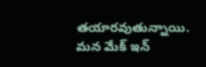తయారవుతున్నాయి. మన మేక్ ఇన్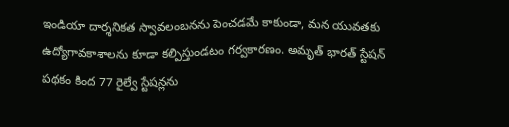ఇండియా దార్శనికత స్వావలంబనను పెంచడమే కాకుండా, మన యువతకు ఉద్యోగావకాశాలను కూడా కల్పిస్తుండటం గర్వకారణం. అమృత్ భారత్ స్టేషన్ పథకం కింద 77 రైల్వే స్టేషన్లను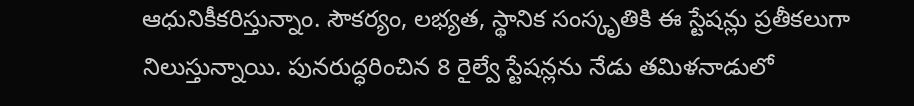ఆధునికీకరిస్తున్నాం. సౌకర్యం, లభ్యత, స్థానిక సంస్కృతికి ఈ స్టేషన్లు ప్రతీకలుగా నిలుస్తున్నాయి. పునరుద్ధరించిన 8 రైల్వే స్టేషన్లను నేడు తమిళనాడులో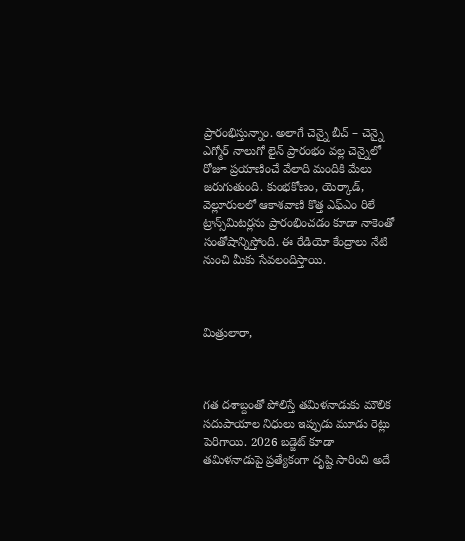ప్రారంభిస్తున్నాం. అలాగే చెన్నై బీచ్ – చెన్నై ఎగ్మోర్ నాలుగో లైన్‌ ప్రారంభం వల్ల చెన్నైలో రోజూ ప్రయాణించే వేలాది మందికి మేలు జరుగుతుంది. కుంభకోణం, యెర్కాడ్, వెల్లూరులలో ఆకాశవాణి కొత్త ఎఫ్ఎం రిలే ట్రాన్స్‌మిటర్లను ప్రారంభించడం కూడా నాకెంతో సంతోషాన్నిస్తోంది. ఈ రేడియో కేంద్రాలు నేటి నుంచి మీకు సేవలందిస్తాయి.



మిత్రులారా,



గత దశాబ్దంతో పోలిస్తే తమిళనాడుకు మౌలిక సదుపాయాల నిధులు ఇప్పుడు మూడు రెట్లు పెరిగాయి. 2026 బడ్జెట్ కూడా తమిళనాడుపై ప్రత్యేకంగా దృష్టి సారించి అదే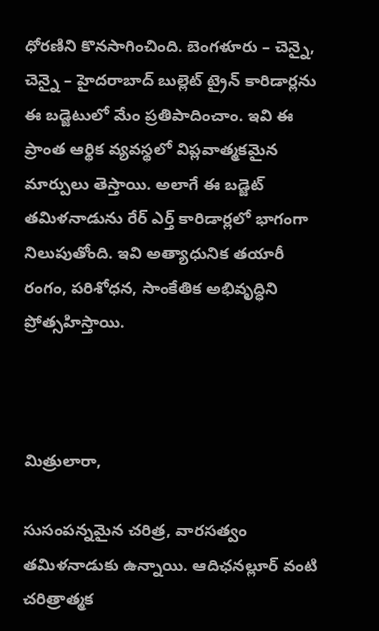ధోరణిని కొనసాగించింది. బెంగళూరు – చెన్నై, చెన్నై – హైదరాబాద్ బుల్లెట్ ట్రైన్ కారిడార్లను ఈ బడ్జెటులో మేం ప్రతిపాదించాం. ఇవి ఈ ప్రాంత ఆర్థిక వ్యవస్థలో విప్లవాత్మకమైన మార్పులు తెస్తాయి. అలాగే ఈ బడ్జెట్ తమిళనాడును రేర్ ఎర్త్ కారిడార్లలో భాగంగా నిలుపుతోంది. ఇవి అత్యాధునిక తయారీ రంగం, పరిశోధన, సాంకేతిక అభివృద్ధిని ప్రోత్సహిస్తాయి.



మిత్రులారా,

సుసంపన్నమైన చరిత్ర, వారసత్వం తమిళనాడుకు ఉన్నాయి. ఆదిఛనల్లూర్ వంటి చరిత్రాత్మక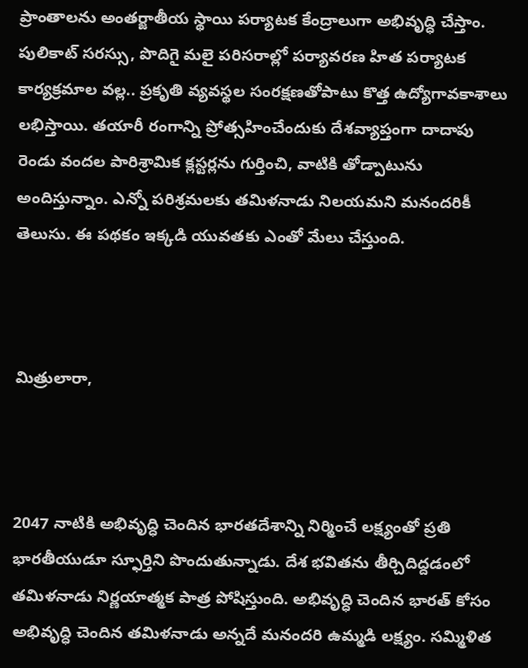ప్రాంతాలను అంతర్జాతీయ స్థాయి పర్యాటక కేంద్రాలుగా అభివృద్ధి చేస్తాం. పులికాట్ సరస్సు, పొదిగై మలై పరిసరాల్లో పర్యావరణ హిత పర్యాటక కార్యక్రమాల వల్ల.. ప్రకృతి వ్యవస్థల సంరక్షణతోపాటు కొత్త ఉద్యోగావకాశాలు లభిస్తాయి. తయారీ రంగాన్ని ప్రోత్సహించేందుకు దేశవ్యాప్తంగా దాదాపు రెండు వందల పారిశ్రామిక క్లస్టర్లను గుర్తించి, వాటికి తోడ్పాటును అందిస్తున్నాం. ఎన్నో పరిశ్రమలకు తమిళనాడు నిలయమని మనందరికీ తెలుసు. ఈ పథకం ఇక్కడి యువతకు ఎంతో మేలు చేస్తుంది.



మిత్రులారా,



2047 నాటికి అభివృద్ధి చెందిన భారతదేశాన్ని నిర్మించే లక్ష్యంతో ప్రతి భారతీయుడూ స్ఫూర్తిని పొందుతున్నాడు. దేశ భవితను తీర్చిదిద్దడంలో తమిళనాడు నిర్ణయాత్మక పాత్ర పోషిస్తుంది. అభివృద్ధి చెందిన భారత్ కోసం అభివృద్ధి చెందిన తమిళనాడు అన్నదే మనందరి ఉమ్మడి లక్ష్యం. సమ్మిళిత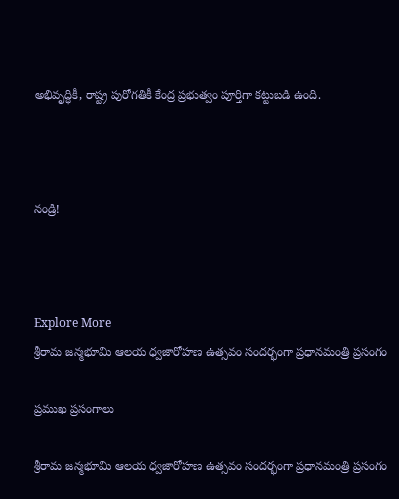అభివృద్ధికీ, రాష్ట్ర పురోగతికీ కేంద్ర ప్రభుత్వం పూర్తిగా కట్టుబడి ఉంది.



నండ్రి!



Explore More
శ్రీరామ జన్మభూమి ఆలయ ధ్వజారోహణ ఉత్సవం సందర్భంగా ప్రధానమంత్రి ప్రసంగం

ప్రముఖ ప్రసంగాలు

శ్రీరామ జన్మభూమి ఆలయ ధ్వజారోహణ ఉత్సవం సందర్భంగా ప్రధానమంత్రి ప్రసంగం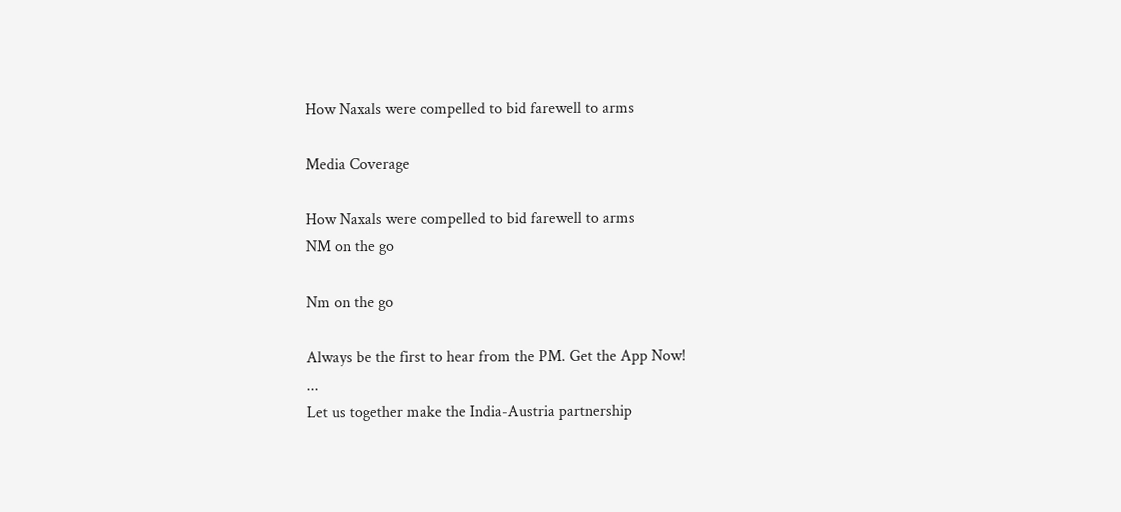How Naxals were compelled to bid farewell to arms

Media Coverage

How Naxals were compelled to bid farewell to arms
NM on the go

Nm on the go

Always be the first to hear from the PM. Get the App Now!
...
Let us together make the India-Austria partnership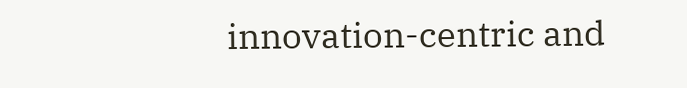innovation-centric and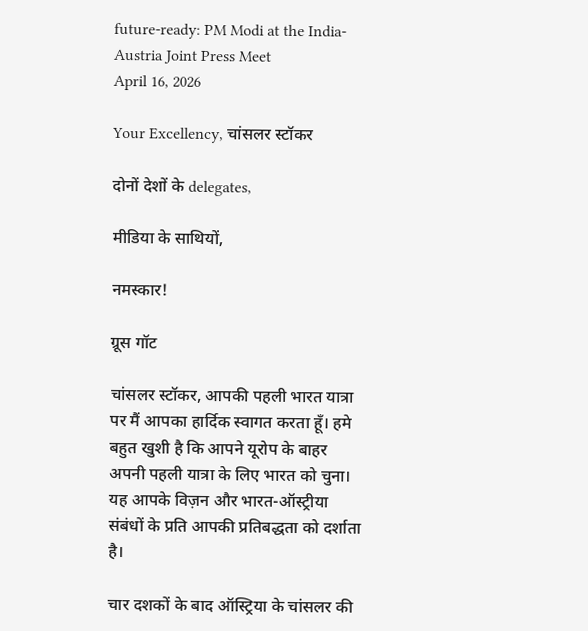future-ready: PM Modi at the India-Austria Joint Press Meet
April 16, 2026

Your Excellency, चांसलर स्टॉकर

दोनों देशों के delegates,

मीडिया के साथियों,

नमस्कार!

ग्रूस गॉट

चांसलर स्टॉकर, आपकी पहली भारत यात्रा पर मैं आपका हार्दिक स्वागत करता हूँ। हमे बहुत खुशी है कि आपने यूरोप के बाहर अपनी पहली यात्रा के लिए भारत को चुना। यह आपके विज़न और भारत-ऑस्ट्रीया संबंधों के प्रति आपकी प्रतिबद्धता को दर्शाता है।

चार दशकों के बाद ऑस्ट्रिया के चांसलर की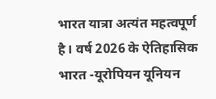भारत यात्रा अत्यंत महत्वपूर्ण है। वर्ष 2026 के ऐतिहासिक भारत -यूरोपियन यूनियन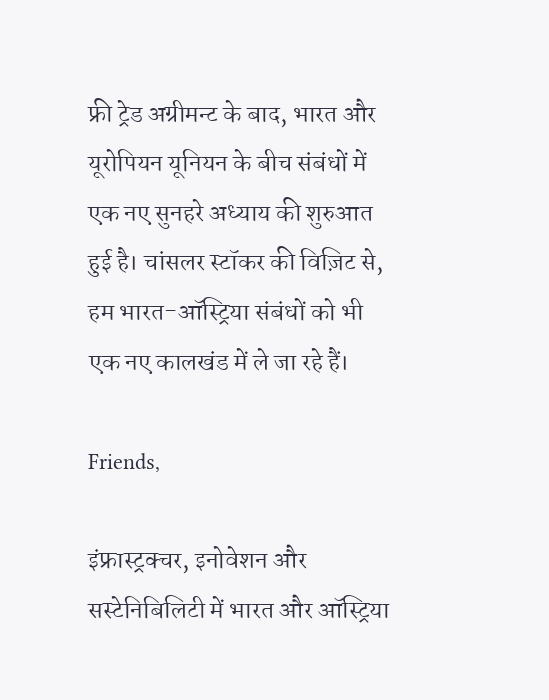फ्री ट्रेड अग्रीमन्ट के बाद, भारत और यूरोपियन यूनियन के बीच संबंधों में एक नए सुनहरे अध्याय की शुरुआत हुई है। चांसलर स्टॉकर की विज़िट से, हम भारत-ऑस्ट्रिया संबंधों को भी एक नए कालखंड में ले जा रहे हैं।

Friends,

इंफ्रास्ट्रक्चर, इनोवेशन और सस्टेनिबिलिटी में भारत और ऑस्ट्रिया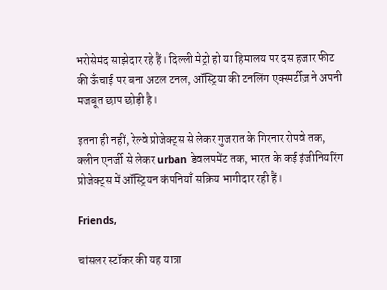भरोसेमंद साझेदार रहे हैं। दिल्ली मेट्रो हो या हिमालय पर दस हजार फीट की ऊँचाई पर बना अटल टनल, ऑस्ट्रिया की टनलिंग एक्स्पर्टीज़ ने अपनी मजबूत छाप छोड़ी है।

इतना ही नहीं, रेल्वे प्रोजेक्ट्स से लेकर गुजरात के गिरनार रोपवे तक, क्लीन एनर्जी से लेकर urban डेवलपमेंट तक, भारत के कई इंजीनियरिंग प्रोजेक्ट्स में ऑस्ट्रियन कंपनियाँ सक्रिय भागीदार रही हैं।

Friends,

चांसलर स्टॉकर की यह यात्रा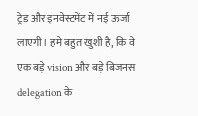ट्रेड और इनवेस्टमेंट में नई ऊर्जा लाएगी। हमे बहुत खुशी है, कि वे एक बड़े vision और बड़े बिजनस delegation के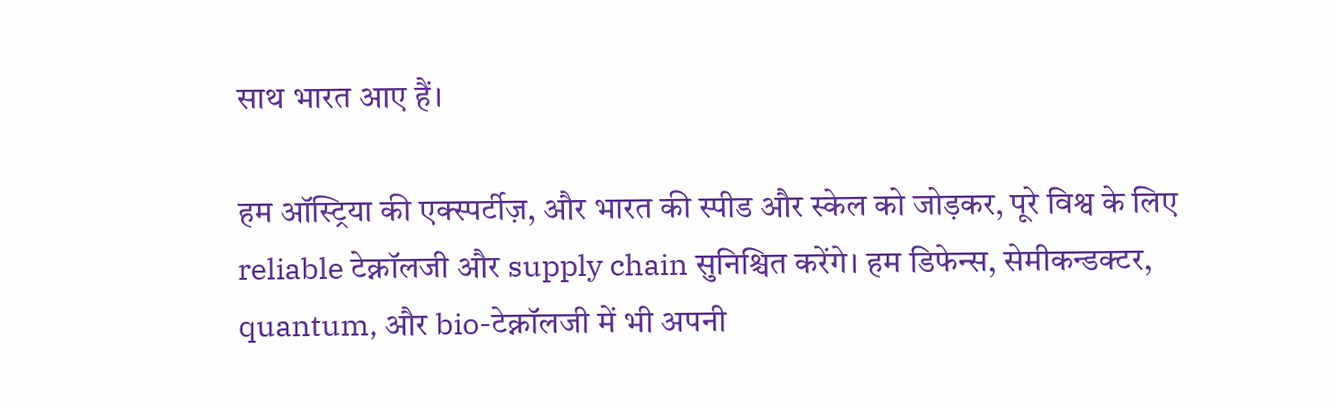साथ भारत आए हैं।

हम ऑस्ट्रिया की एक्स्पर्टीज़, और भारत की स्पीड और स्केल को जोड़कर, पूरे विश्व के लिए reliable टेक्नॉलजी और supply chain सुनिश्चित करेंगे। हम डिफेन्स, सेमीकन्डक्टर, quantum, और bio-टेक्नॉलजी में भी अपनी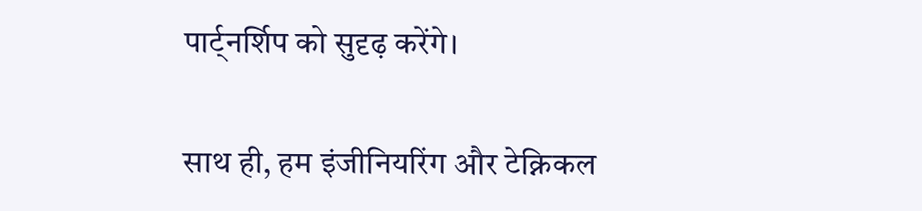पार्ट्नर्शिप को सुदृढ़ करेंगे।

साथ ही, हम इंजीनियरिंग और टेक्निकल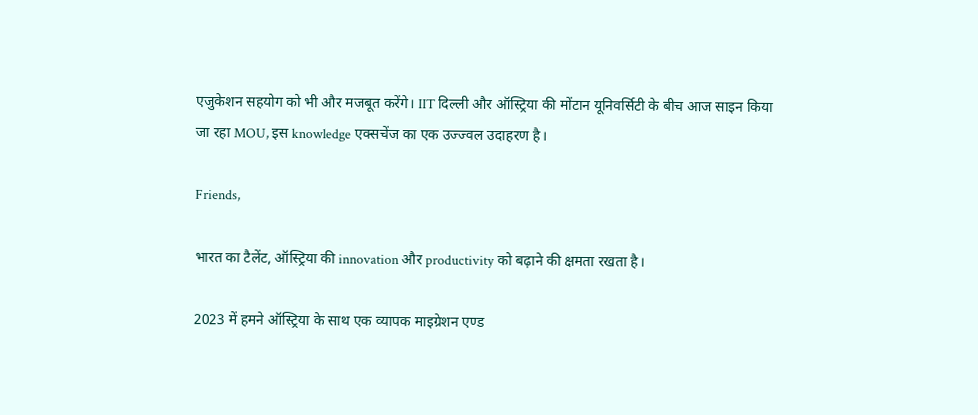एजुकेशन सहयोग को भी और मजबूत करेंगे। IIT दिल्ली और ऑस्ट्रिया की मोंटान यूनिवर्सिटी के बीच आज साइन किया जा रहा MOU, इस knowledge एक्सचेंज का एक उज्ज्वल उदाहरण है।

Friends,

भारत का टैलेंट, ऑस्ट्रिया की innovation और productivity को बढ़ाने की क्षमता रखता है।

2023 में हमने ऑस्ट्रिया के साथ एक व्यापक माइग्रेशन एण्ड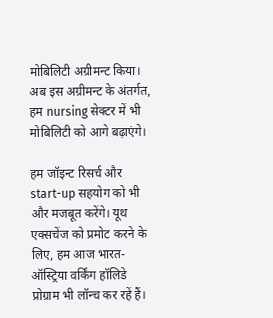मोबिलिटी अग्रीमन्ट किया। अब इस अग्रीमन्ट के अंतर्गत, हम nursing सेक्टर में भी मोबिलिटी को आगे बढ़ाएंगे।

हम जॉइन्ट रिसर्च और start-up सहयोग को भी और मजबूत करेंगे। यूथ एक्सचेंज को प्रमोट करने के लिए, हम आज भारत-ऑस्ट्रिया वर्किंग हॉलिडे प्रोग्राम भी लॉन्च कर रहें हैं।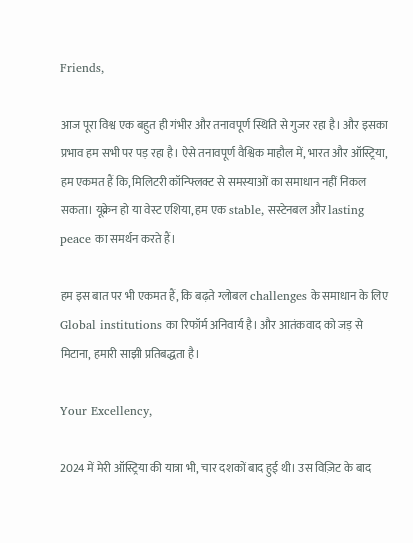Friends,

आज पूरा विश्व एक बहुत ही गंभीर और तनावपूर्ण स्थिति से गुजर रहा है। और इसका प्रभाव हम सभी पर पड़ रहा है। ऐसे तनावपूर्ण वैश्विक माहौल में, भारत और ऑस्ट्रिया, हम एकमत हैं कि, मिलिटरी कॉन्फ्लिक्ट से समस्याओं का समाधान नहीं निकल सकता। यूक्रेन हो या वेस्ट एशिया, हम एक stable, सस्टेनबल और lasting peace का समर्थन करते हैं।

हम इस बात पर भी एकमत हैं, कि बढ़ते ग्लोबल challenges के समाधान के लिए Global institutions का रिफॉर्म अनिवार्य है। और आतंकवाद को जड़ से मिटाना, हमारी साझी प्रतिबद्धता है।

Your Excellency,

2024 में मेरी ऑस्ट्रिया की यात्रा भी, चार दशकों बाद हुई थी। उस विज़िट के बाद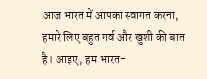आज भारत में आपका स्वागत करना, हमारे लिए बहुत गर्व और खुशी की बात है। आइए, हम भारत-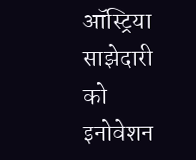ऑस्ट्रिया साझेदारी को इनोवेशन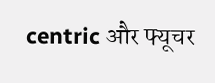centric और फ्यूचर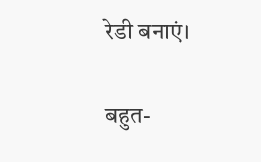रेडी बनाएं।

बहुत-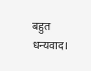बहुत धन्यवाद।